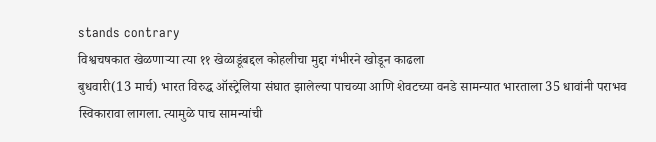stands contrary
विश्वचषकात खेळणाऱ्या त्या ११ खेळाडूंबद्दल कोहलीचा मुद्दा गंभीरने खोडून काढला
बुधवारी(13 मार्च) भारत विरुद्ध ऑस्ट्रेलिया संघात झालेल्या पाचव्या आणि शेवटच्या वनडे सामन्यात भारताला 35 धावांनी पराभव स्विकारावा लागला. त्यामुळे पाच सामन्यांची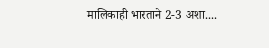मालिकाही भारताने 2-3 अशा....